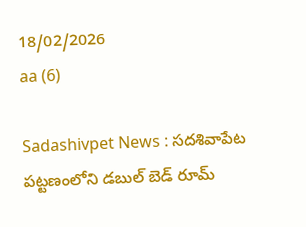18/02/2026
aa (6)

Sadashivpet News : సదశివాపేట పట్టణంలోని డబుల్ బెడ్ రూమ్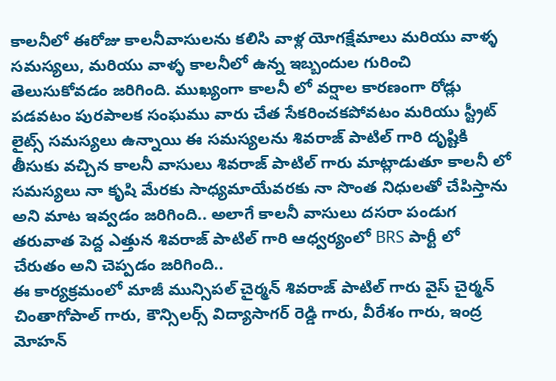కాలనీలో ఈరోజు కాలనీవాసులను కలిసి వాళ్ల యోగక్షేమాలు మరియు వాళ్ళ సమస్యలు, మరియు వాళ్ళ కాలనీలో ఉన్న ఇబ్బందుల గురించి తెలుసుకోవడం జరిగింది. ముఖ్యంగా కాలనీ లో వర్షాల కారణంగా రోడ్లు పడవటం పురపాలక సంఘము వారు చేత సేకరించకపోవటం మరియు స్ట్రీట్ లైట్స్ సమస్యలు ఉన్నాయి ఈ సమస్యలను శివరాజ్ పాటిల్ గారి దృష్టికి తీసుకు వచ్చిన కాలనీ వాసులు శివరాజ్ పాటిల్ గారు మాట్లాడుతూ కాలనీ లో సమస్యలు నా కృషి మేరకు సాధ్యమాయేవరకు నా సొంత నిధులతో చేపిస్తాను అని మాట ఇవ్వడం జరిగింది.. అలాగే కాలనీ వాసులు దసరా పండుగ తరువాత పెద్ద ఎత్తున శివరాజ్ పాటిల్ గారి ఆధ్వర్యంలో BRS పార్టీ లో చేరుతం అని చెప్పడం జరిగింది..
ఈ కార్యక్రమంలో మాజీ మున్సిపల్ చైర్మన్ శివరాజ్ పాటిల్ గారు వైస్ చైర్మన్ చింతాగోపాల్ గారు, కౌన్సిలర్స్ విద్యాసాగర్ రెడ్డి గారు, వీరేశం గారు, ఇంద్ర మోహన్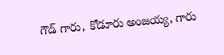గౌడ్ గారు, కోడూరు అంజయ్య, గారు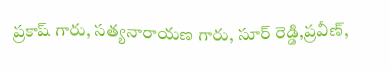ప్రకాష్ గారు, సత్యనారాయణ గారు, సూర్ రెడ్డి,ప్రవీణ్,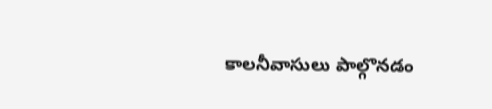కాలనీవాసులు పాల్గొనడం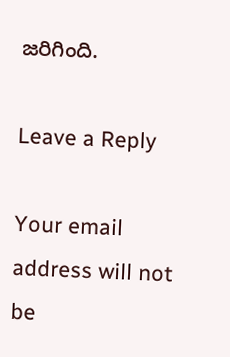జరిగింది.

Leave a Reply

Your email address will not be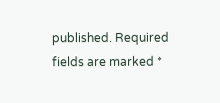published. Required fields are marked *